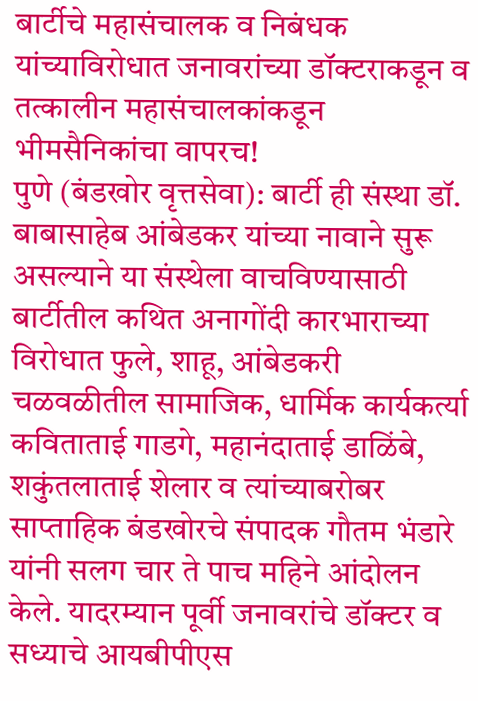बार्टीचे महासंचालक व निबंधक यांच्याविरोधात जनावरांच्या डॉक्टराकडून व तत्कालीन महासंचालकांकडून भीमसैनिकांचा वापरच!
पुणे (बंडखोर वृत्तसेवा): बार्टी ही संस्था डॉ. बाबासाहेब आंबेडकर यांच्या नावाने सुरू असल्याने या संस्थेला वाचविण्यासाठी बार्टीतील कथित अनागोंदी कारभाराच्या विरोधात फुले, शाहू, आंबेडकरी चळवळीतील सामाजिक, धार्मिक कार्यकर्त्या कविताताई गाडगे, महानंदाताई डाळिंबे, शकुंतलाताई शेलार व त्यांच्याबरोबर साप्ताहिक बंडखोरचे संपादक गौतम भंडारे यांनी सलग चार ते पाच महिने आंदोलन केले. यादरम्यान पूर्वी जनावरांचे डॉक्टर व सध्याचे आयबीपीएस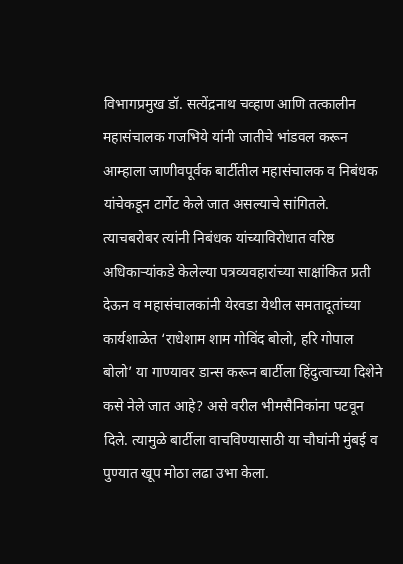विभागप्रमुख डॉ. सत्येंद्रनाथ चव्हाण आणि तत्कालीन महासंचालक गजभिये यांनी जातीचे भांडवल करून आम्हाला जाणीवपूर्वक बार्टीतील महासंचालक व निबंधक यांचेकडून टार्गेट केले जात असल्याचे सांगितले. त्याचबरोबर त्यांनी निबंधक यांच्याविरोधात वरिष्ठ अधिकाऱ्यांकडे केलेल्या पत्रव्यवहारांच्या साक्षांकित प्रती देऊन व महासंचालकांनी येरवडा येथील समतादूतांच्या कार्यशाळेत ‘राधेशाम शाम गोविंद बोलो, हरि गोपाल बोलो’ या गाण्यावर डान्स करून बार्टीला हिंदुत्वाच्या दिशेने कसे नेले जात आहे? असे वरील भीमसैनिकांना पटवून दिले. त्यामुळे बार्टीला वाचविण्यासाठी या चौघांनी मुंबई व पुण्यात खूप मोठा लढा उभा केला.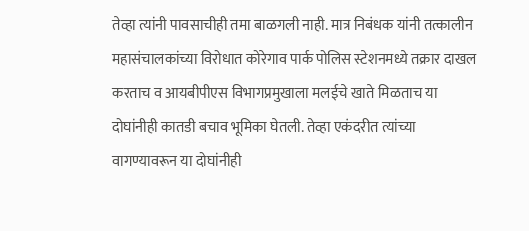तेव्हा त्यांनी पावसाचीही तमा बाळगली नाही. मात्र निबंधक यांनी तत्कालीन महासंचालकांच्या विरोधात कोरेगाव पार्क पोलिस स्टेशनमध्ये तक्रार दाखल करताच व आयबीपीएस विभागप्रमुखाला मलईचे खाते मिळताच या दोघांनीही कातडी बचाव भूमिका घेतली. तेव्हा एकंदरीत त्यांच्या वागण्यावरून या दोघांनीही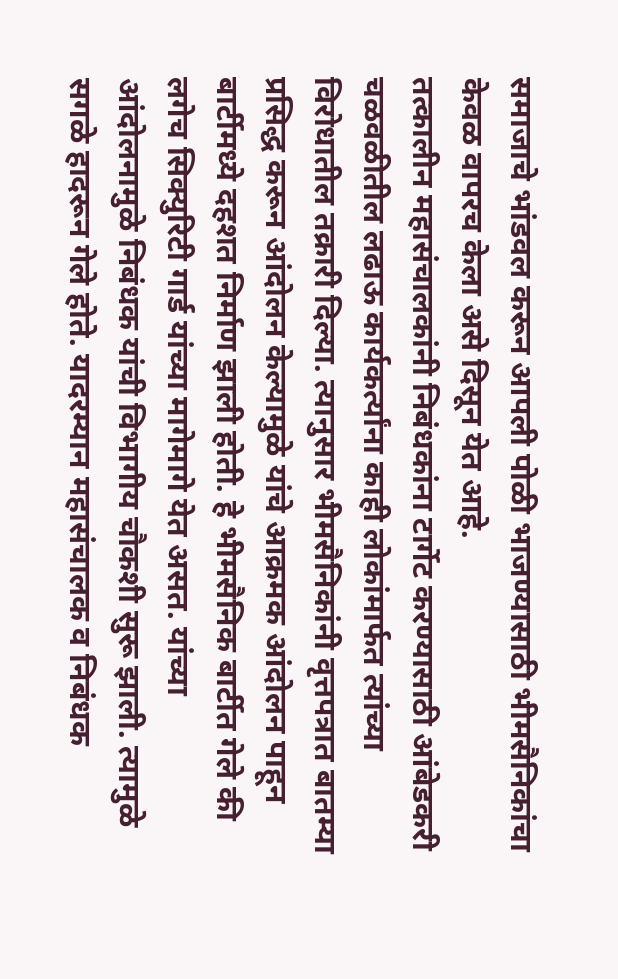समाजाचे भांडवल करून आपली पोळी भाजण्यासाठी भीमसैनिकांचा केवळ वापरच केला असे दिसून येत आहे.
तत्कालीन महासंचालकांनी निबंधकांना टार्गेट करण्यासाठी आंबेडकरी चळवळीतील लढाऊ कार्यकर्त्यांना काही लोकांमार्फत त्यांच्या विरोधातील तक्रारी दिल्या. त्यानुसार भीमसैनिकांनी वृत्तपत्रात बातम्या प्रसिद्ध करून आंदोलन केल्यामुळे यांचे आक्रमक आंदोलन पाहून बार्टीमध्ये दहशत निर्माण झाली होती. हे भीमसैनिक बार्टीत गेले की लगेच सिक्युरिटी गार्ड यांच्या मागेमागे येत असत. यांच्या आंदोलनामुळे निबंधक यांची विभागीय चौकशी सुरू झाली. त्यामुळे सगळे हादरून गेले होते. यादरम्यान महासंचालक व निबंधक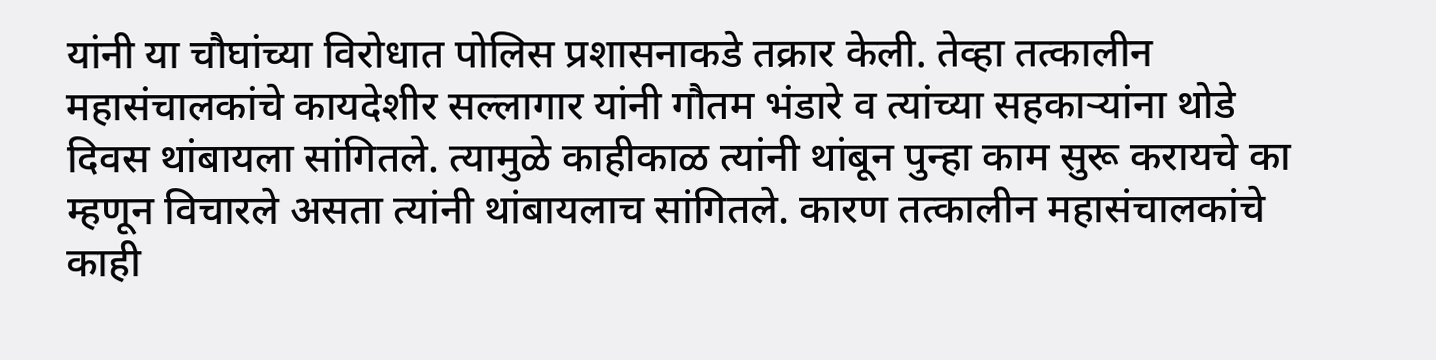यांनी या चौघांच्या विरोधात पोलिस प्रशासनाकडे तक्रार केली. तेव्हा तत्कालीन महासंचालकांचे कायदेशीर सल्लागार यांनी गौतम भंडारे व त्यांच्या सहकाऱ्यांना थोडे दिवस थांबायला सांगितले. त्यामुळे काहीकाळ त्यांनी थांबून पुन्हा काम सुरू करायचे का म्हणून विचारले असता त्यांनी थांबायलाच सांगितले. कारण तत्कालीन महासंचालकांचे काही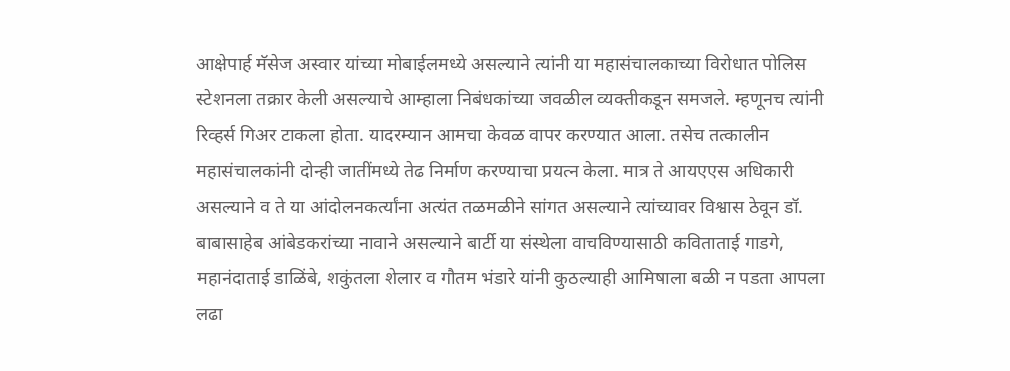आक्षेपार्ह मॅसेज अस्वार यांच्या मोबाईलमध्ये असल्याने त्यांनी या महासंचालकाच्या विरोधात पोलिस स्टेशनला तक्रार केली असल्याचे आम्हाला निबंधकांच्या जवळील व्यक्तीकडून समजले. म्हणूनच त्यांनी रिव्हर्स गिअर टाकला होता. यादरम्यान आमचा केवळ वापर करण्यात आला. तसेच तत्कालीन महासंचालकांनी दोन्ही जातींमध्ये तेढ निर्माण करण्याचा प्रयत्न केला. मात्र ते आयएएस अधिकारी असल्याने व ते या आंदोलनकर्त्यांना अत्यंत तळमळीने सांगत असल्याने त्यांच्यावर विश्वास ठेवून डॉ. बाबासाहेब आंबेडकरांच्या नावाने असल्याने बार्टी या संस्थेला वाचविण्यासाठी कविताताई गाडगे, महानंदाताई डाळिंबे, शकुंतला शेलार व गौतम भंडारे यांनी कुठल्याही आमिषाला बळी न पडता आपला लढा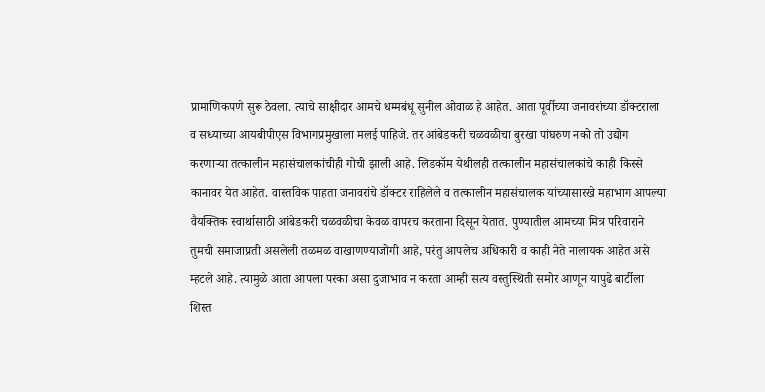प्रामाणिकपणे सुरू ठेवला. त्याचे साक्षीदार आमचे धम्मबंधू सुनील ओवाळ हे आहेत. आता पूर्वीच्या जनावरांच्या डॉक्टराला व सध्याच्या आयबीपीएस विभागप्रमुखाला मलई पाहिजे. तर आंबेडकरी चळवळीचा बुरखा पांघरुण नको तो उद्योग करणाऱ्या तत्कालीन महासंचालकांचीही गोची झाली आहे. लिडकॉम येथीलही तत्कालीन महासंचालकांचे काही किस्से कानावर येत आहेत. वास्तविक पाहता जनावरांचे डॉक्टर राहिलेले व तत्कालीन महासंचालक यांच्यासारखे महाभाग आपल्या वैयक्तिक स्वार्थासाठी आंबेडकरी चळवळीचा केवळ वापरच करताना दिसून येतात. पुण्यातील आमच्या मित्र परिवाराने तुमची समाजाप्रती असलेली तळमळ वाखाणण्याजोगी आहे, परंतु आपलेच अधिकारी व काही नेते नालायक आहेत असे म्हटले आहे. त्यामुळे आता आपला परका असा दुजाभाव न करता आम्ही सत्य वस्तुस्थिती समोर आणून यापुढे बार्टीला शिस्त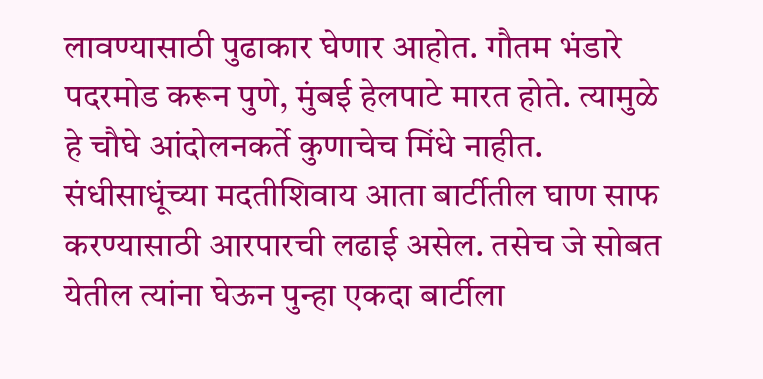लावण्यासाठी पुढाकार घेणार आहोत. गौतम भंडारे पदरमोड करून पुणे, मुंबई हेलपाटे मारत होते. त्यामुळे हे चौघे आंदोलनकर्ते कुणाचेच मिंधे नाहीत. संधीसाधूंच्या मदतीशिवाय आता बार्टीतील घाण साफ करण्यासाठी आरपारची लढाई असेल. तसेच जे सोबत येतील त्यांना घेऊन पुन्हा एकदा बार्टीला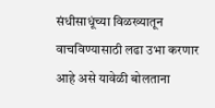संधीसाधूंच्या विळख्यातून वाचविण्यासाठी लढा उभा करणार आहे असे यावेळी बोलताना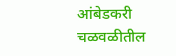आंबेडकरी चळवळीतील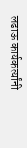लढाऊ कार्यकर्त्यांनी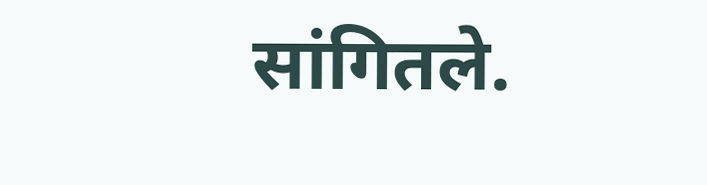सांगितले.